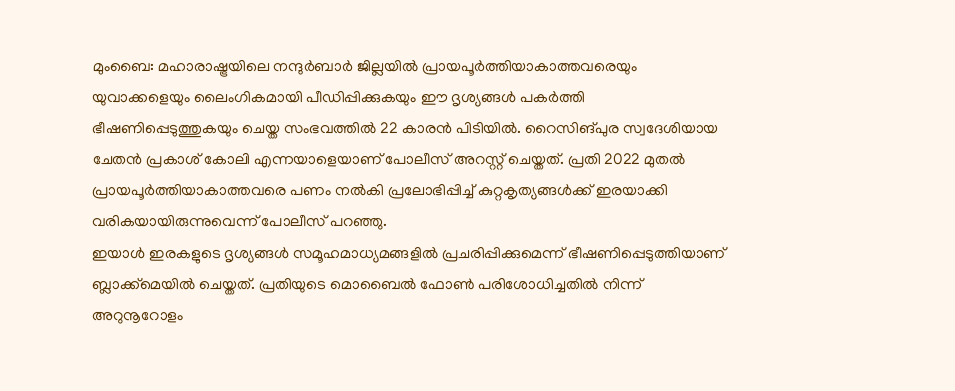മുംബൈ: മഹാരാഷ്ട്രയിലെ നന്ദുർബാർ ജില്ലയിൽ പ്രായപൂർത്തിയാകാത്തവരെയും യുവാക്കളെയും ലൈംഗികമായി പീഡിപ്പിക്കുകയും ഈ ദൃശ്യങ്ങൾ പകർത്തി ഭീഷണിപ്പെടുത്തുകയും ചെയ്ത സംഭവത്തിൽ 22 കാരൻ പിടിയിൽ. റൈസിങ്പുര സ്വദേശിയായ ചേതൻ പ്രകാശ് കോലി എന്നയാളെയാണ് പോലീസ് അറസ്റ്റ് ചെയ്തത്. പ്രതി 2022 മുതൽ പ്രായപൂർത്തിയാകാത്തവരെ പണം നൽകി പ്രലോഭിപ്പിച്ച് കുറ്റകൃത്യങ്ങൾക്ക് ഇരയാക്കി വരികയായിരുന്നുവെന്ന് പോലീസ് പറഞ്ഞു.
ഇയാൾ ഇരകളുടെ ദൃശ്യങ്ങൾ സമൂഹമാധ്യമങ്ങളിൽ പ്രചരിപ്പിക്കുമെന്ന് ഭീഷണിപ്പെടുത്തിയാണ് ബ്ലാക്ക്മെയിൽ ചെയ്തത്. പ്രതിയുടെ മൊബൈൽ ഫോൺ പരിശോധിച്ചതിൽ നിന്ന് അറുനൂറോളം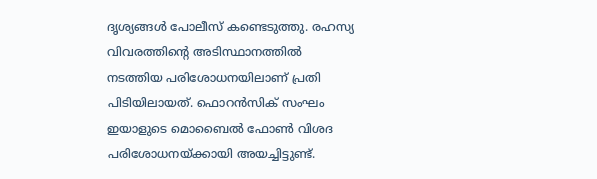ദൃശ്യങ്ങൾ പോലീസ് കണ്ടെടുത്തു. രഹസ്യ വിവരത്തിന്റെ അടിസ്ഥാനത്തിൽ നടത്തിയ പരിശോധനയിലാണ് പ്രതി പിടിയിലായത്. ഫൊറൻസിക് സംഘം ഇയാളുടെ മൊബൈൽ ഫോൺ വിശദ പരിശോധനയ്ക്കായി അയച്ചിട്ടുണ്ട്.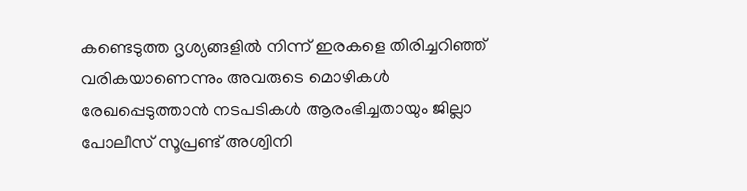കണ്ടെടുത്ത ദൃശ്യങ്ങളിൽ നിന്ന് ഇരകളെ തിരിച്ചറിഞ്ഞ് വരികയാണെന്നും അവരുടെ മൊഴികൾ രേഖപ്പെടുത്താൻ നടപടികൾ ആരംഭിച്ചതായും ജില്ലാ പോലീസ് സൂപ്രണ്ട് അശ്വിനി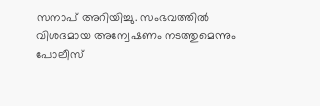സനാപ് അറിയിച്ചു. സംഭവത്തിൽ വിശദമായ അന്വേഷണം നടത്തുമെന്നും പോലീസ്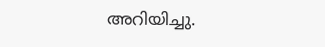അറിയിച്ചു.